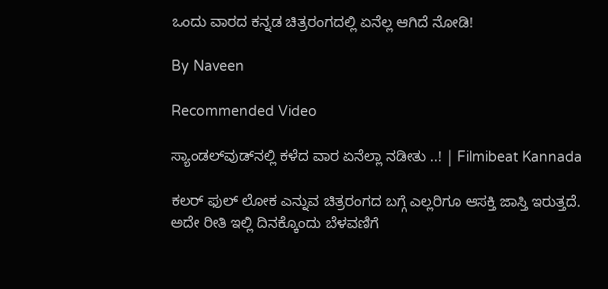ಒಂದು ವಾರದ ಕನ್ನಡ ಚಿತ್ರರಂಗದಲ್ಲಿ ಏನೆಲ್ಲ ಆಗಿದೆ ನೋಡಿ!

By Naveen

Recommended Video

ಸ್ಯಾಂಡಲ್‌ವುಡ್‌ನಲ್ಲಿ ಕಳೆದ ವಾರ ಏನೆಲ್ಲಾ ನಡೀತು ..! | Filmibeat Kannada

ಕಲರ್ ಫುಲ್ ಲೋಕ ಎನ್ನುವ ಚಿತ್ರರಂಗದ ಬಗ್ಗೆ ಎಲ್ಲರಿಗೂ ಆಸಕ್ತಿ ಜಾಸ್ತಿ ಇರುತ್ತದೆ. ಅದೇ ರೀತಿ ಇಲ್ಲಿ ದಿನಕ್ಕೊಂದು ಬೆಳವಣಿಗೆ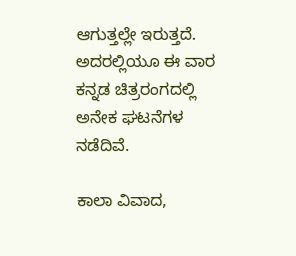ಆಗುತ್ತಲ್ಲೇ ಇರುತ್ತದೆ. ಅದರಲ್ಲಿಯೂ ಈ ವಾರ ಕನ್ನಡ ಚಿತ್ರರಂಗದಲ್ಲಿ ಅನೇಕ ಘಟನೆಗಳ ನಡೆದಿವೆ.

ಕಾಲಾ ವಿವಾದ,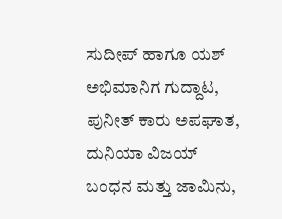ಸುದೀಪ್ ಹಾಗೂ ಯಶ್ ಅಭಿಮಾನಿಗ ಗುದ್ದಾಟ, ಪುನೀತ್ ಕಾರು ಅಪಘಾತ, ದುನಿಯಾ ವಿಜಯ್ ಬಂಧನ ಮತ್ತು ಜಾಮಿನು,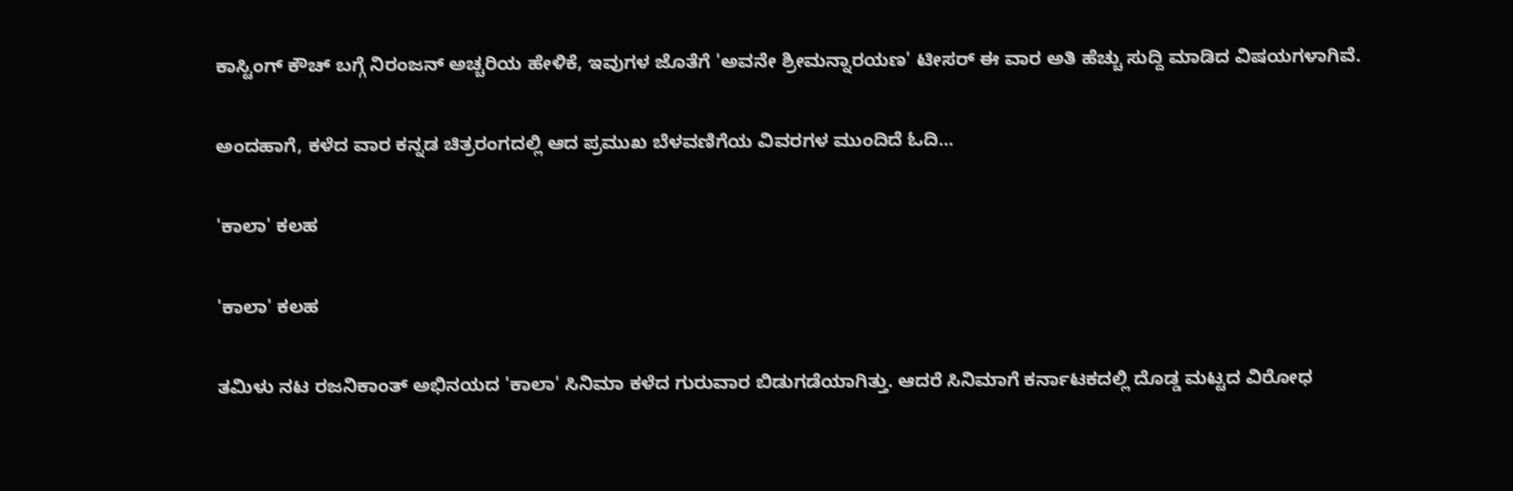ಕಾಸ್ಟಿಂಗ್ ಕೌಚ್ ಬಗ್ಗೆ ನಿರಂಜನ್ ಅಚ್ಚರಿಯ ಹೇಳಿಕೆ, ಇವುಗಳ ಜೊತೆಗೆ 'ಅವನೇ ಶ್ರೀಮನ್ನಾರಯಣ' ಟೀಸರ್ ಈ ವಾರ ಅತಿ ಹೆಚ್ಚು ಸುದ್ದಿ ಮಾಡಿದ ವಿಷಯಗಳಾಗಿವೆ.

ಅಂದಹಾಗೆ, ಕಳೆದ ವಾರ ಕನ್ನಡ ಚಿತ್ರರಂಗದಲ್ಲಿ ಆದ ಪ್ರಮುಖ ಬೆಳವಣಿಗೆಯ ವಿವರಗಳ ಮುಂದಿದೆ ಓದಿ...

'ಕಾಲಾ' ಕಲಹ

'ಕಾಲಾ' ಕಲಹ

ತಮಿಳು ನಟ ರಜನಿಕಾಂತ್ ಅಭಿನಯದ 'ಕಾಲಾ' ಸಿನಿಮಾ ಕಳೆದ ಗುರುವಾರ ಬಿಡುಗಡೆಯಾಗಿತ್ತು. ಆದರೆ ಸಿನಿಮಾಗೆ ಕರ್ನಾಟಕದಲ್ಲಿ ದೊಡ್ಡ ಮಟ್ಟದ ವಿರೋಧ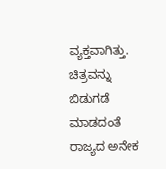ವ್ಯಕ್ತವಾಗಿತ್ತು. ಚಿತ್ರವನ್ನು ಬಿಡುಗಡೆ ಮಾಡದಂತೆ ರಾಜ್ಯದ ಅನೇಕ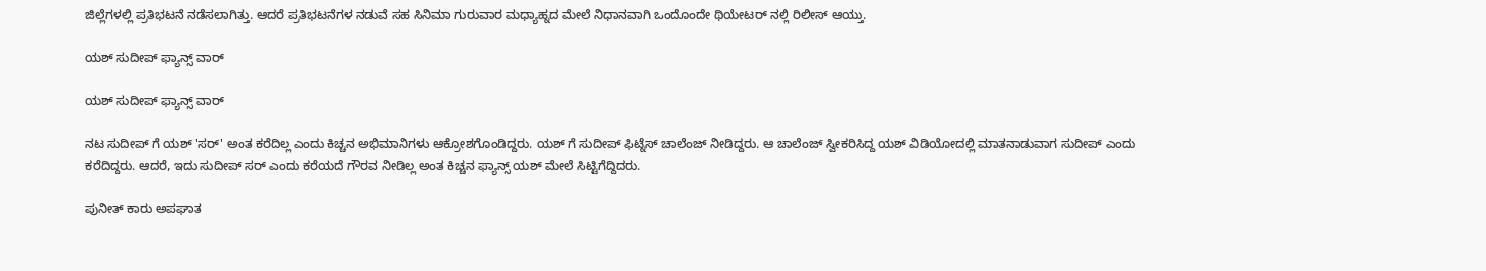ಜಿಲ್ಲೆಗಳಲ್ಲಿ ಪ್ರತಿಭಟನೆ ನಡೆಸಲಾಗಿತ್ತು. ಆದರೆ ಪ್ರತಿಭಟನೆಗಳ ನಡುವೆ ಸಹ ಸಿನಿಮಾ ಗುರುವಾರ ಮಧ್ಯಾಹ್ನದ ಮೇಲೆ ನಿಧಾನವಾಗಿ ಒಂದೊಂದೇ ಥಿಯೇಟರ್ ನಲ್ಲಿ ರಿಲೀಸ್ ಆಯ್ತು.

ಯಶ್ ಸುದೀಪ್ ಫ್ಯಾನ್ಸ್ ವಾರ್

ಯಶ್ ಸುದೀಪ್ ಫ್ಯಾನ್ಸ್ ವಾರ್

ನಟ ಸುದೀಪ್ ಗೆ ಯಶ್ 'ಸರ್' ಅಂತ ಕರೆದಿಲ್ಲ ಎಂದು ಕಿಚ್ಚನ ಅಭಿಮಾನಿಗಳು ಆಕ್ರೋಶಗೊಂಡಿದ್ದರು. ಯಶ್ ಗೆ ಸುದೀಪ್ ಫಿಟ್ನೆಸ್ ಚಾಲೆಂಜ್ ನೀಡಿದ್ದರು. ಆ ಚಾಲೆಂಜ್ ಸ್ವೀಕರಿಸಿದ್ದ ಯಶ್ ವಿಡಿಯೋದಲ್ಲಿ ಮಾತನಾಡುವಾಗ ಸುದೀಪ್ ಎಂದು ಕರೆದಿದ್ದರು. ಆದರೆ, ಇದು ಸುದೀಪ್ ಸರ್ ಎಂದು ಕರೆಯದೆ ಗೌರವ ನೀಡಿಲ್ಲ ಅಂತ ಕಿಚ್ಚನ ಫ್ಯಾನ್ಸ್ ಯಶ್ ಮೇಲೆ ಸಿಟ್ಟಿಗೆದ್ದಿದರು.

ಪುನೀತ್ ಕಾರು ಅಪಘಾತ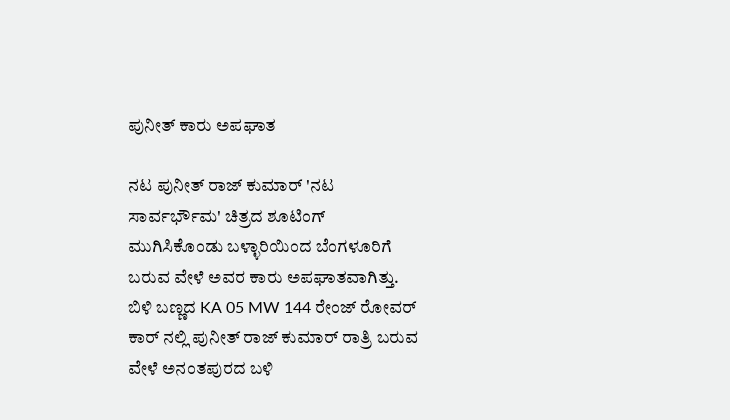ಪುನೀತ್ ಕಾರು ಅಪಘಾತ

ನಟ ಪುನೀತ್ ರಾಜ್ ಕುಮಾರ್ 'ನಟ ಸಾರ್ವರ್ಭೌಮ' ಚಿತ್ರದ ಶೂಟಿಂಗ್ ಮುಗಿಸಿಕೊಂಡು ಬಳ್ಳಾರಿಯಿಂದ ಬೆಂಗಳೂರಿಗೆ ಬರುವ ವೇಳೆ ಅವರ ಕಾರು ಅಪಘಾತವಾಗಿತ್ತು. ಬಿಳಿ ಬಣ್ಣದ KA 05 MW 144 ರೇಂಜ್ ರೋವರ್ ಕಾರ್ ನಲ್ಲಿ ಪುನೀತ್ ರಾಜ್ ಕುಮಾರ್ ರಾತ್ರಿ ಬರುವ ವೇಳೆ ಅನಂತಪುರದ ಬಳಿ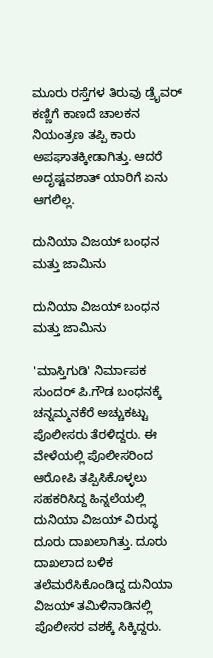ಮೂರು ರಸ್ತೆಗಳ ತಿರುವು ಡ್ರೈವರ್ ಕಣ್ಣಿಗೆ ಕಾಣದೆ ಚಾಲಕನ ನಿಯಂತ್ರಣ ತಪ್ಪಿ ಕಾರು ಅಪಘಾತಕ್ಕೀಡಾಗಿತ್ತು. ಆದರೆ ಅದೃಷ್ಟವಶಾತ್ ಯಾರಿಗೆ ಏನು ಆಗಲಿಲ್ಲ.

ದುನಿಯಾ ವಿಜಯ್ ಬಂಧನ ಮತ್ತು ಜಾಮಿನು

ದುನಿಯಾ ವಿಜಯ್ ಬಂಧನ ಮತ್ತು ಜಾಮಿನು

'ಮಾಸ್ತಿಗುಡಿ' ನಿರ್ಮಾಪಕ ಸುಂದರ್‌ ಪಿ.ಗೌಡ ಬಂಧನಕ್ಕೆ ಚನ್ನಮ್ಮನಕೆರೆ ಅಚ್ಚುಕಟ್ಟು ಪೊಲೀಸರು ತೆರಳಿದ್ದರು. ಈ ವೇಳೆಯಲ್ಲಿ ಪೊಲೀಸರಿಂದ ಆರೋಪಿ ತಪ್ಪಿಸಿಕೊಳ್ಳಲು ಸಹಕರಿಸಿದ್ದ ಹಿನ್ನಲೆಯಲ್ಲಿ ದುನಿಯಾ ವಿಜಯ್‌ ವಿರುದ್ಧ ದೂರು ದಾಖಲಾಗಿತ್ತು. ದೂರು ದಾಖಲಾದ ಬಳಿಕ ತಲೆಮರೆಸಿಕೊಂಡಿದ್ದ ದುನಿಯಾ ವಿಜಯ್‌ ತಮಿಳಿನಾಡಿನಲ್ಲಿ ಪೊಲೀಸರ ವಶಕ್ಕೆ ಸಿಕ್ಕಿದ್ದರು.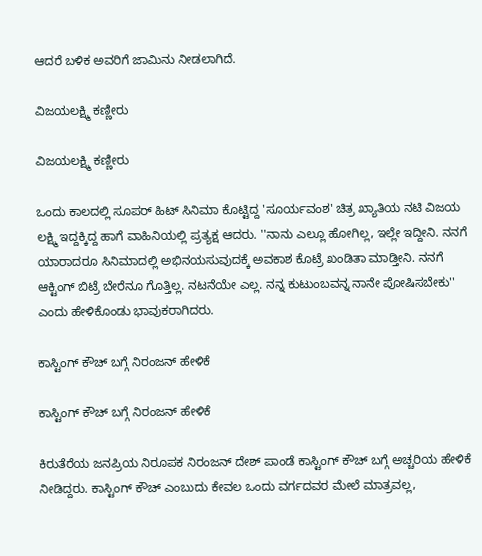ಆದರೆ ಬಳಿಕ ಅವರಿಗೆ ಜಾಮಿನು ನೀಡಲಾಗಿದೆ.

ವಿಜಯಲಕ್ಷ್ಮಿ ಕಣ್ಣೀರು

ವಿಜಯಲಕ್ಷ್ಮಿ ಕಣ್ಣೀರು

ಒಂದು ಕಾಲದಲ್ಲಿ ಸೂಪರ್ ಹಿಟ್ ಸಿನಿಮಾ ಕೊಟ್ಟಿದ್ದ 'ಸೂರ್ಯವಂಶ' ಚಿತ್ರ ಖ್ಯಾತಿಯ ನಟಿ ವಿಜಯ ಲಕ್ಷ್ಮಿ ಇದ್ದಕ್ಕಿದ್ದ ಹಾಗೆ ವಾಹಿನಿಯಲ್ಲಿ ಪ್ರತ್ಯಕ್ಷ ಆದರು. ''ನಾನು ಎಲ್ಲೂ ಹೋಗಿಲ್ಲ, ಇಲ್ಲೇ ಇದ್ದೀನಿ. ನನಗೆ ಯಾರಾದರೂ ಸಿನಿಮಾದಲ್ಲಿ ಅಭಿನಯಸುವುದಕ್ಕೆ ಅವಕಾಶ ಕೊಟ್ರೆ ಖಂಡಿತಾ ಮಾಡ್ತೀನಿ. ನನಗೆ ಆಕ್ಟಿಂಗ್ ಬಿಟ್ರೆ ಬೇರೆನೂ ಗೊತ್ತಿಲ್ಲ. ನಟನೆಯೇ ಎಲ್ಲ. ನನ್ನ ಕುಟುಂಬವನ್ನ ನಾನೇ ಪೋಷಿಸಬೇಕು'' ಎಂದು ಹೇಳಿಕೊಂಡು ಭಾವುಕರಾಗಿದರು.

ಕಾಸ್ಟಿಂಗ್ ಕೌಚ್ ಬಗ್ಗೆ ನಿರಂಜನ್ ಹೇಳಿಕೆ

ಕಾಸ್ಟಿಂಗ್ ಕೌಚ್ ಬಗ್ಗೆ ನಿರಂಜನ್ ಹೇಳಿಕೆ

ಕಿರುತೆರೆಯ ಜನಪ್ರಿಯ ನಿರೂಪಕ ನಿರಂಜನ್ ದೇಶ್ ಪಾಂಡೆ ಕಾಸ್ಟಿಂಗ್ ಕೌಚ್ ಬಗ್ಗೆ ಅಚ್ಚರಿಯ ಹೇಳಿಕೆ ನೀಡಿದ್ದರು. ಕಾಸ್ಟಿಂಗ್ ಕೌಚ್ ಎಂಬುದು ಕೇವಲ ಒಂದು ವರ್ಗದವರ ಮೇಲೆ ಮಾತ್ರವಲ್ಲ,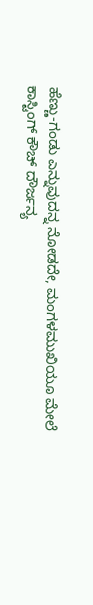ಹೆಣ್ಣು-ಗಂಡು ಎನ್ನುವುದನ್ನ ನೋಡದೇ, ಮಂಗಳಮುಖಿಯೂ ಮೇಲೆ ಕಾಸ್ಟಿಂಗ್ ಕೌಚ್ ದೌರ್ಜನ್ಯ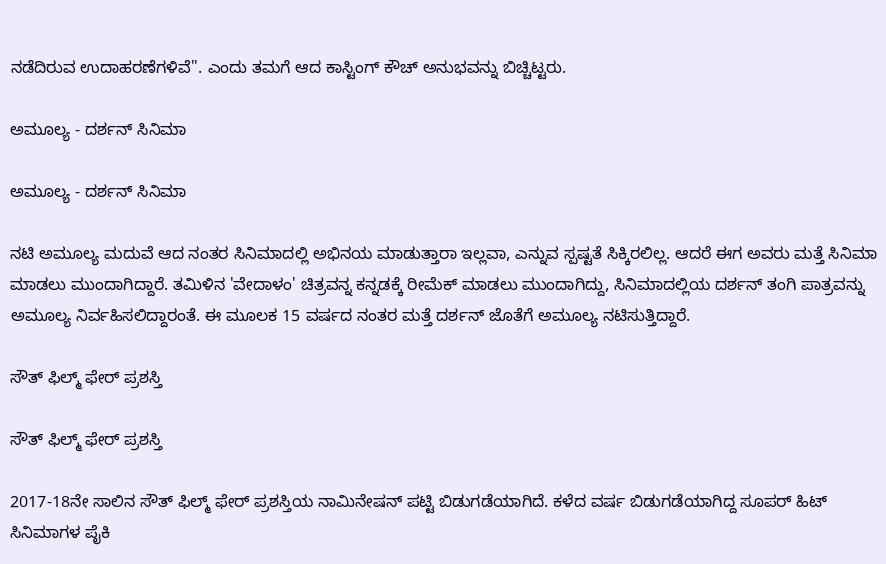ನಡೆದಿರುವ ಉದಾಹರಣೆಗಳಿವೆ''. ಎಂದು ತಮಗೆ ಆದ ಕಾಸ್ಟಿಂಗ್ ಕೌಚ್ ಅನುಭವನ್ನು ಬಿಚ್ಚಿಟ್ಟರು.

ಅಮೂಲ್ಯ - ದರ್ಶನ್ ಸಿನಿಮಾ

ಅಮೂಲ್ಯ - ದರ್ಶನ್ ಸಿನಿಮಾ

ನಟಿ ಅಮೂಲ್ಯ ಮದುವೆ ಆದ ನಂತರ ಸಿನಿಮಾದಲ್ಲಿ ಅಭಿನಯ ಮಾಡುತ್ತಾರಾ ಇಲ್ಲವಾ, ಎನ್ನುವ ಸ್ಪಷ್ಟತೆ ಸಿಕ್ಕಿರಲಿಲ್ಲ. ಆದರೆ ಈಗ ಅವರು ಮತ್ತೆ ಸಿನಿಮಾ ಮಾಡಲು ಮುಂದಾಗಿದ್ದಾರೆ. ತಮಿಳಿನ 'ವೇದಾಳಂ' ಚಿತ್ರವನ್ನ ಕನ್ನಡಕ್ಕೆ ರೀಮೆಕ್ ಮಾಡಲು ಮುಂದಾಗಿದ್ದು, ಸಿನಿಮಾದಲ್ಲಿಯ ದರ್ಶನ್ ತಂಗಿ ಪಾತ್ರವನ್ನು ಅಮೂಲ್ಯ ನಿರ್ವಹಿಸಲಿದ್ದಾರಂತೆ. ಈ ಮೂಲಕ 15 ವರ್ಷದ ನಂತರ ಮತ್ತೆ ದರ್ಶನ್ ಜೊತೆಗೆ ಅಮೂಲ್ಯ ನಟಿಸುತ್ತಿದ್ದಾರೆ.

ಸೌತ್ ಫಿಲ್ಮ್ ಫೇರ್ ಪ್ರಶಸ್ತಿ

ಸೌತ್ ಫಿಲ್ಮ್ ಫೇರ್ ಪ್ರಶಸ್ತಿ

2017-18ನೇ ಸಾಲಿನ ಸೌತ್ ಫಿಲ್ಮ್ ಫೇರ್ ಪ್ರಶಸ್ತಿಯ ನಾಮಿನೇಷನ್ ಪಟ್ಟಿ ಬಿಡುಗಡೆಯಾಗಿದೆ. ಕಳೆದ ವರ್ಷ ಬಿಡುಗಡೆಯಾಗಿದ್ದ ಸೂಪರ್ ಹಿಟ್ ಸಿನಿಮಾಗಳ ಪೈಕಿ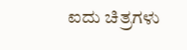ಐದು ಚಿತ್ರಗಳು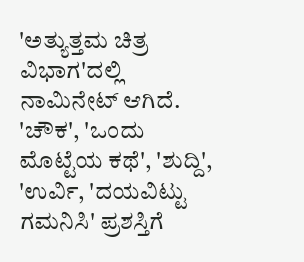'ಅತ್ಯುತ್ತಮ ಚಿತ್ರ ವಿಭಾಗ'ದಲ್ಲಿ ನಾಮಿನೇಟ್ ಆಗಿದೆ. 'ಚೌಕ', 'ಒಂದು ಮೊಟ್ಟೆಯ ಕಥೆ', 'ಶುದ್ದಿ', 'ಉರ್ವಿ, 'ದಯವಿಟ್ಟು ಗಮನಿಸಿ' ಪ್ರಶಸ್ತಿಗೆ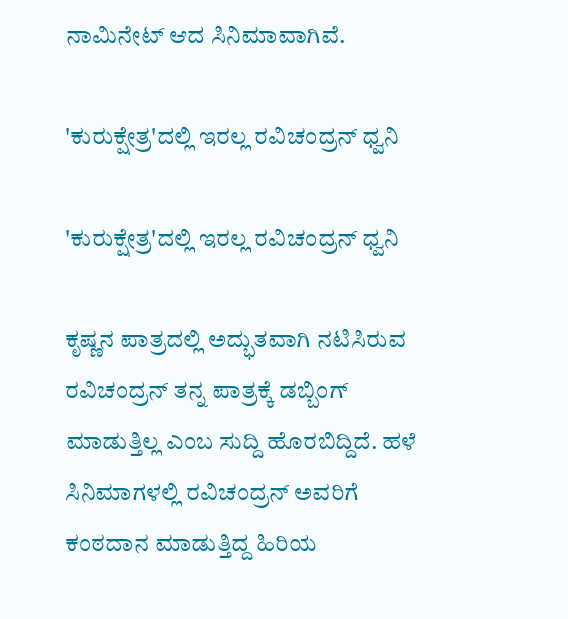ನಾಮಿನೇಟ್ ಆದ ಸಿನಿಮಾವಾಗಿವೆ.

'ಕುರುಕ್ಷೇತ್ರ'ದಲ್ಲಿ ಇರಲ್ಲ ರವಿಚಂದ್ರನ್ ಧ್ವನಿ

'ಕುರುಕ್ಷೇತ್ರ'ದಲ್ಲಿ ಇರಲ್ಲ ರವಿಚಂದ್ರನ್ ಧ್ವನಿ

ಕೃಷ್ಣನ ಪಾತ್ರದಲ್ಲಿ ಅದ್ಭುತವಾಗಿ ನಟಿಸಿರುವ ರವಿಚಂದ್ರನ್ ತನ್ನ ಪಾತ್ರಕ್ಕೆ ಡಬ್ಬಿಂಗ್ ಮಾಡುತ್ತಿಲ್ಲ ಎಂಬ ಸುದ್ದಿ ಹೊರಬಿದ್ದಿದೆ. ಹಳೆ ಸಿನಿಮಾಗಳಲ್ಲಿ ರವಿಚಂದ್ರನ್ ಅವರಿಗೆ ಕಂಠದಾನ ಮಾಡುತ್ತಿದ್ದ ಹಿರಿಯ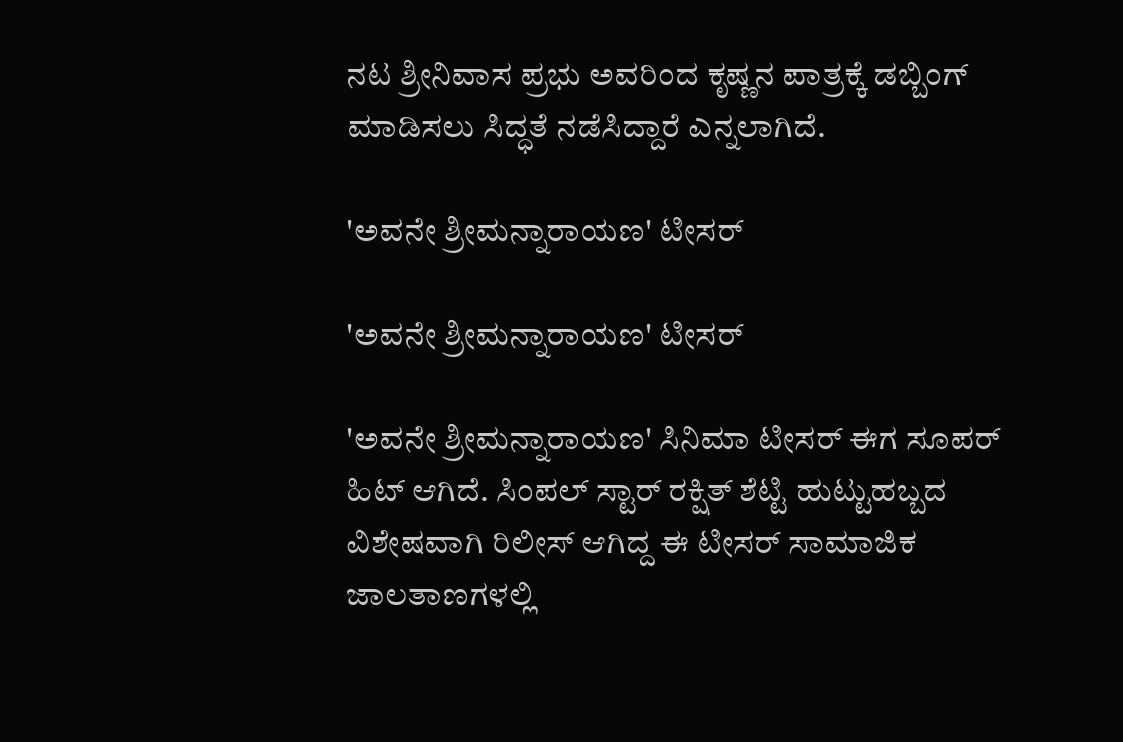ನಟ ಶ್ರೀನಿವಾಸ ಪ್ರಭು ಅವರಿಂದ ಕೃಷ್ಣನ ಪಾತ್ರಕ್ಕೆ ಡಬ್ಬಿಂಗ್ ಮಾಡಿಸಲು ಸಿದ್ಧತೆ ನಡೆಸಿದ್ದಾರೆ ಎನ್ನಲಾಗಿದೆ.

'ಅವನೇ ಶ್ರೀಮನ್ನಾರಾಯಣ' ಟೀಸರ್

'ಅವನೇ ಶ್ರೀಮನ್ನಾರಾಯಣ' ಟೀಸರ್

'ಅವನೇ ಶ್ರೀಮನ್ನಾರಾಯಣ' ಸಿನಿಮಾ ಟೀಸರ್ ಈಗ ಸೂಪರ್ ಹಿಟ್ ಆಗಿದೆ. ಸಿಂಪಲ್ ಸ್ಟಾರ್ ರಕ್ಷಿತ್ ಶೆಟ್ಟಿ ಹುಟ್ಟುಹಬ್ಬದ ವಿಶೇಷವಾಗಿ ರಿಲೀಸ್ ಆಗಿದ್ದ ಈ ಟೀಸರ್ ಸಾಮಾಜಿಕ ಜಾಲತಾಣಗಳಲ್ಲಿ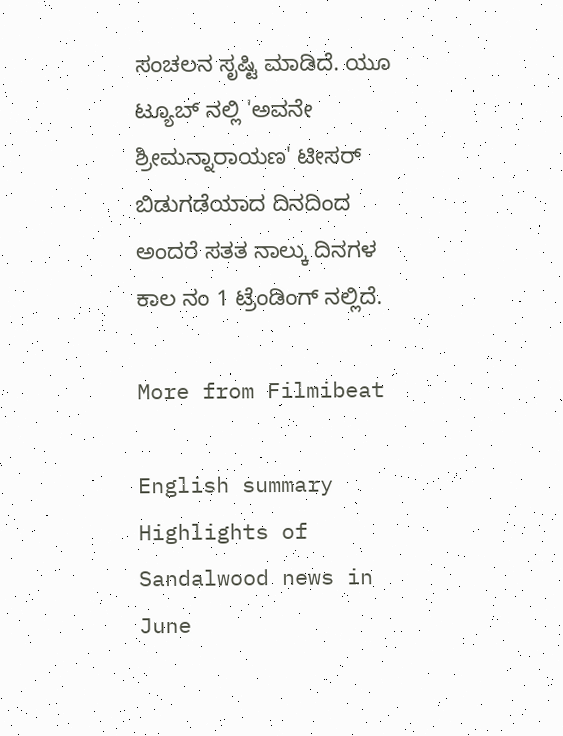ಸಂಚಲನ ಸೃಷ್ಟಿ ಮಾಡಿದೆ. ಯೂ ಟ್ಯೂಬ್ ನಲ್ಲಿ 'ಅವನೇ ಶ್ರೀಮನ್ನಾರಾಯಣ' ಟೀಸರ್ ಬಿಡುಗಡೆಯಾದ ದಿನದಿಂದ ಅಂದರೆ ಸತತ ನಾಲ್ಕು ದಿನಗಳ ಕಾಲ ನಂ 1 ಟ್ರೆಂಡಿಂಗ್ ನಲ್ಲಿದೆ.

More from Filmibeat

English summary
Highlights of Sandalwood news in June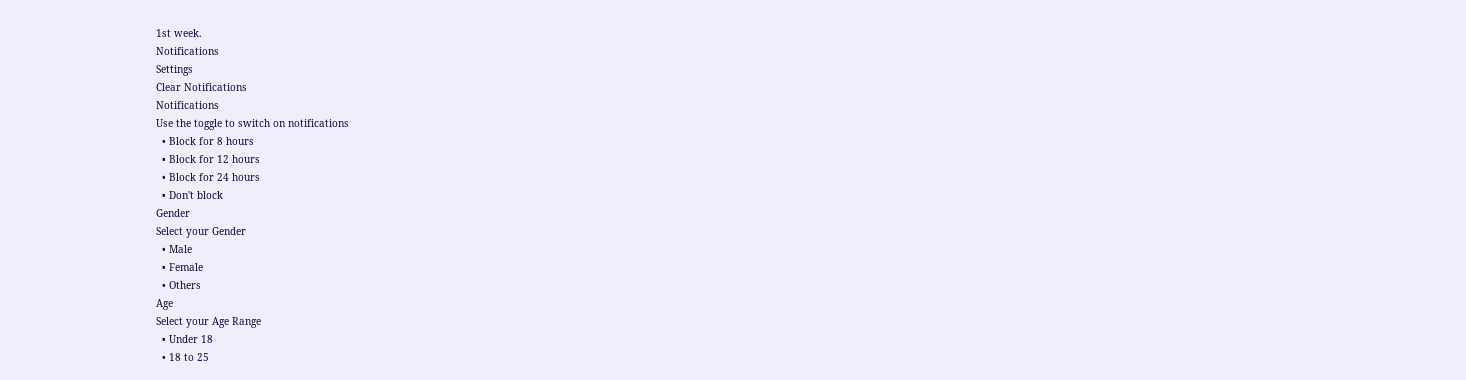1st week.
Notifications
Settings
Clear Notifications
Notifications
Use the toggle to switch on notifications
  • Block for 8 hours
  • Block for 12 hours
  • Block for 24 hours
  • Don't block
Gender
Select your Gender
  • Male
  • Female
  • Others
Age
Select your Age Range
  • Under 18
  • 18 to 25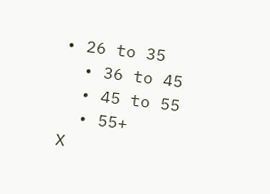• 26 to 35
  • 36 to 45
  • 45 to 55
  • 55+
X